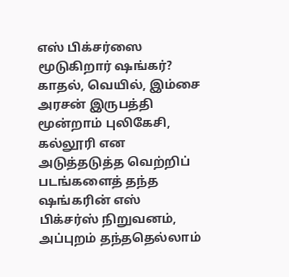எஸ் பிக்சர்ஸை மூடுகிறார் ஷங்கர்?
காதல், வெயில், இம்சை அரசன் இருபத்தி மூன்றாம் புலிகேசி, கல்லூரி என அடுத்தடுத்த வெற்றிப் படங்களைத் தந்த ஷங்கரின் எஸ் பிக்சர்ஸ் நிறுவனம், அப்புறம் தந்ததெல்லாம்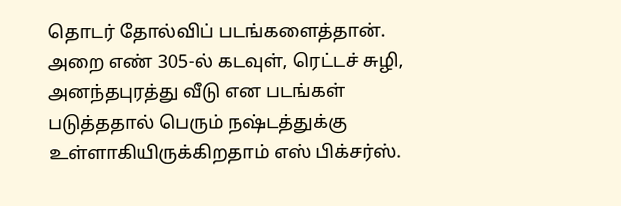தொடர் தோல்விப் படங்களைத்தான்.
அறை எண் 305-ல் கடவுள், ரெட்டச் சுழி, அனந்தபுரத்து வீடு என படங்கள் படுத்ததால் பெரும் நஷ்டத்துக்கு உள்ளாகியிருக்கிறதாம் எஸ் பிக்சர்ஸ்.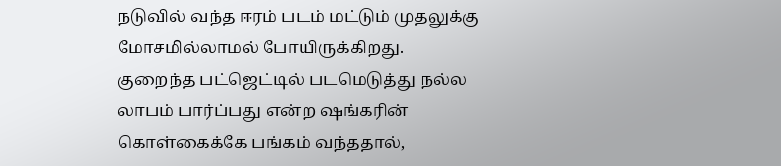நடுவில் வந்த ஈரம் படம் மட்டும் முதலுக்கு மோசமில்லாமல் போயிருக்கிறது.
குறைந்த பட்ஜெட்டில் படமெடுத்து நல்ல லாபம் பார்ப்பது என்ற ஷங்கரின் கொள்கைக்கே பங்கம் வந்ததால்,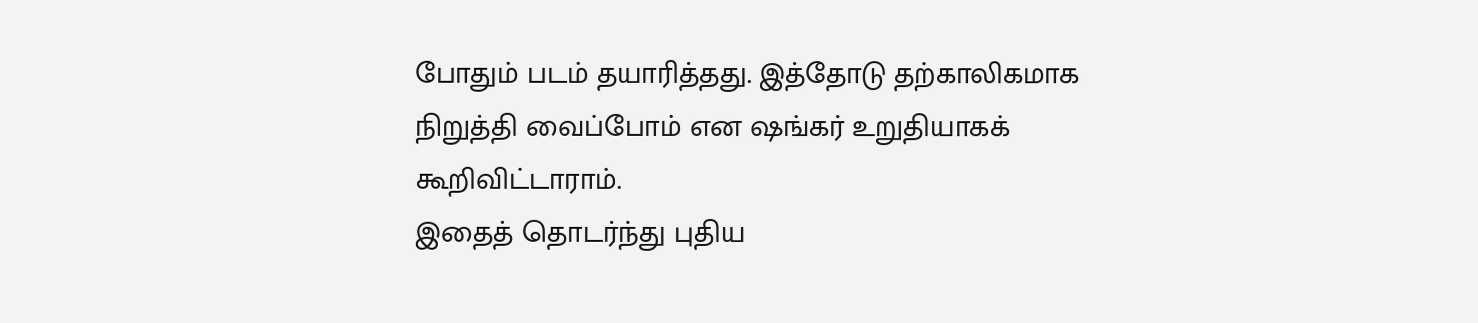போதும் படம் தயாரித்தது. இத்தோடு தற்காலிகமாக நிறுத்தி வைப்போம் என ஷங்கர் உறுதியாகக் கூறிவிட்டாராம்.
இதைத் தொடர்ந்து புதிய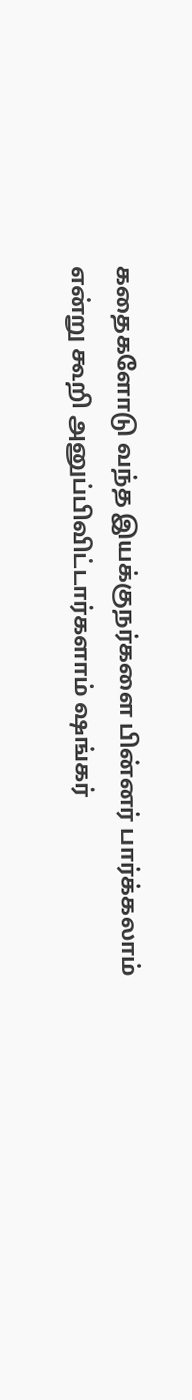கதைகளோடு வந்த இயக்குநர்களை பின்னர் பார்க்கலாம் என்று கூறி அனுப்பிவிட்டார்களாம் ஷங்கர்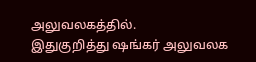அலுவலகத்தில்.
இதுகுறித்து ஷங்கர் அலுவலக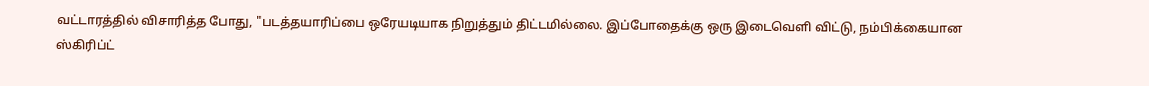வட்டாரத்தில் விசாரித்த போது, "படத்தயாரிப்பை ஒரேயடியாக நிறுத்தும் திட்டமில்லை. இப்போதைக்கு ஒரு இடைவெளி விட்டு, நம்பிக்கையான ஸ்கிரிப்ட்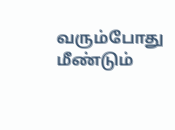வரும்போது மீண்டும்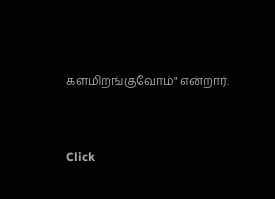களமிறங்குவோம்" என்றார்.


Click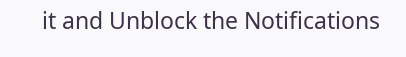it and Unblock the Notifications